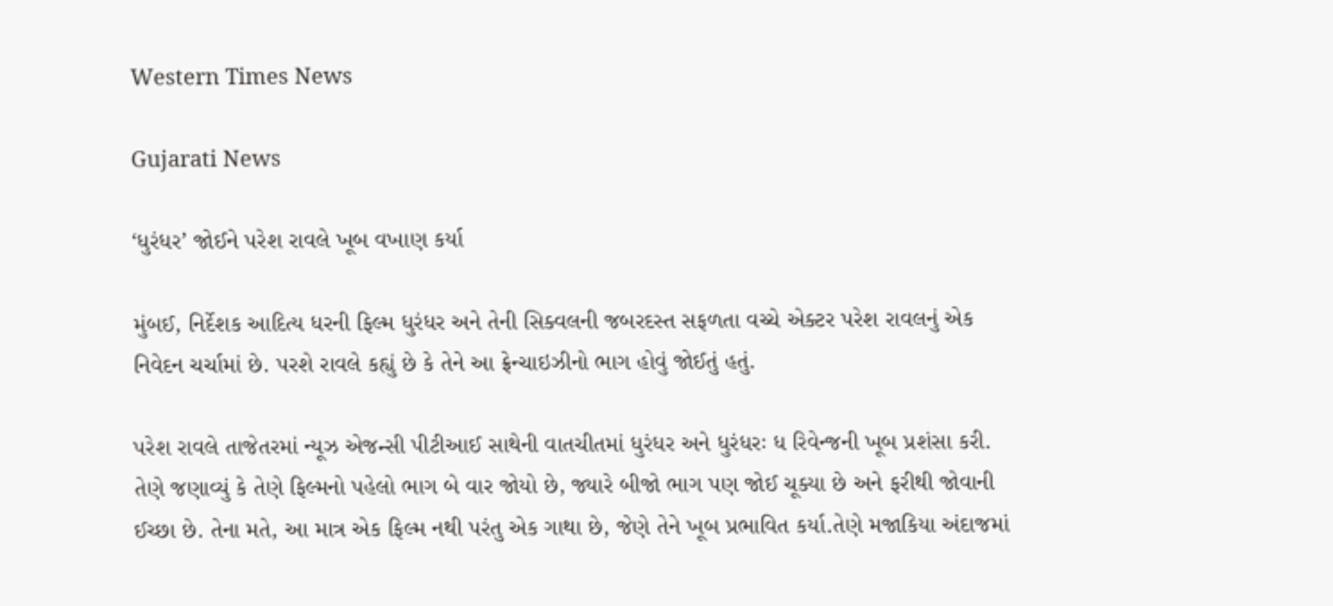Western Times News

Gujarati News

‘ધુરંધર’ જોઈને પરેશ રાવલે ખૂબ વખાણ કર્યા

મુંબઈ, નિર્દેશક આદિત્ય ધરની ફિલ્મ ધુરંધર અને તેની સિક્વલની જબરદસ્ત સફળતા વચ્ચે એક્ટર પરેશ રાવલનું એક નિવેદન ચર્ચામાં છે. પરશે રાવલે કહ્યું છે કે તેને આ ફ્રેન્ચાઇઝીનો ભાગ હોવું જોઈતું હતું.

પરેશ રાવલે તાજેતરમાં ન્યૂઝ એજન્સી પીટીઆઈ સાથેની વાતચીતમાં ધુરંધર અને ધુરંધરઃ ધ રિવેન્જની ખૂબ પ્રશંસા કરી. તેણે જણાવ્યું કે તેણે ફિલ્મનો પહેલો ભાગ બે વાર જોયો છે, જ્યારે બીજો ભાગ પણ જોઈ ચૂક્યા છે અને ફરીથી જોવાની ઈચ્છા છે. તેના મતે, આ માત્ર એક ફિલ્મ નથી પરંતુ એક ગાથા છે, જેણે તેને ખૂબ પ્રભાવિત કર્યા.તેણે મજાકિયા અંદાજમાં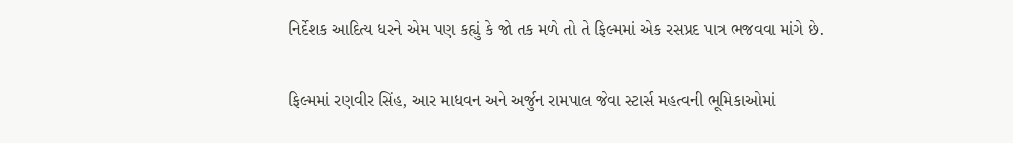નિર્દેશક આદિત્ય ધરને એમ પણ કહ્યું કે જો તક મળે તો તે ફિલ્મમાં એક રસપ્રદ પાત્ર ભજવવા માંગે છે.

ફિલ્મમાં રણવીર સિંહ, આર માધવન અને અર્જુન રામપાલ જેવા સ્ટાર્સ મહત્વની ભૂમિકાઓમાં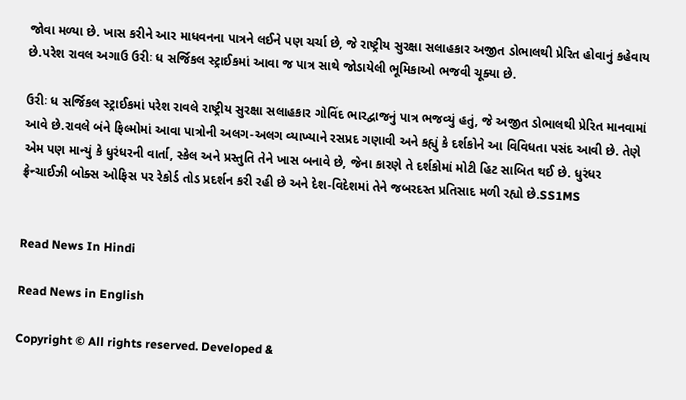જોવા મળ્યા છે. ખાસ કરીને આર માધવનના પાત્રને લઈને પણ ચર્ચા છે, જે રાષ્ટ્રીય સુરક્ષા સલાહકાર અજીત ડોભાલથી પ્રેરિત હોવાનું કહેવાય છે.પરેશ રાવલ અગાઉ ઉરીઃ ધ સર્જિકલ સ્ટ્રાઈકમાં આવા જ પાત્ર સાથે જોડાયેલી ભૂમિકાઓ ભજવી ચૂક્યા છે.

ઉરીઃ ધ સર્જિકલ સ્ટ્રાઈકમાં પરેશ રાવલે રાષ્ટ્રીય સુરક્ષા સલાહકાર ગોવિંદ ભારદ્વાજનું પાત્ર ભજવ્યું હતું, જે અજીત ડોભાલથી પ્રેરિત માનવામાં આવે છે.રાવલે બંને ફિલ્મોમાં આવા પાત્રોની અલગ-અલગ વ્યાખ્યાને રસપ્રદ ગણાવી અને કહ્યું કે દર્શકોને આ વિવિધતા પસંદ આવી છે. તેણે એમ પણ માન્યું કે ધુરંધરની વાર્તા, સ્કેલ અને પ્રસ્તુતિ તેને ખાસ બનાવે છે, જેના કારણે તે દર્શકોમાં મોટી હિટ સાબિત થઈ છે. ધુરંધર ફ્રેન્ચાઈઝી બોક્સ ઓફિસ પર રેકોર્ડ તોડ પ્રદર્શન કરી રહી છે અને દેશ-વિદેશમાં તેને જબરદસ્ત પ્રતિસાદ મળી રહ્યો છે.SS1MS


Read News In Hindi

Read News in English

Copyright © All rights reserved. Developed &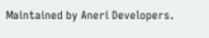Maintained by Aneri Developers.